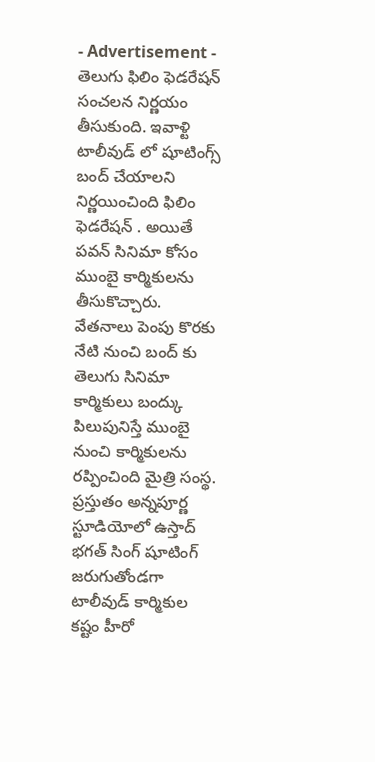- Advertisement -
తెలుగు ఫిలిం ఫెడరేషన్ సంచలన నిర్ణయం తీసుకుంది. ఇవాళ్టి టాలీవుడ్ లో షూటింగ్స్ బంద్ చేయాలని నిర్ణయించింది ఫిలిం ఫెడరేషన్ . అయితే పవన్ సినిమా కోసం ముంబై కార్మికులను తీసుకొచ్చారు.
వేతనాలు పెంపు కొరకు నేటి నుంచి బంద్ కు తెలుగు సినిమా కార్మికులు బంద్కు పిలుపునిస్తే ముంబై నుంచి కార్మికులను రప్పించింది మైత్రి సంస్థ.
ప్రస్తుతం అన్నపూర్ణ స్టూడియోలో ఉస్తాద్ భగత్ సింగ్ షూటింగ్ జరుగుతోండగా టాలీవుడ్ కార్మికుల కష్టం హీరో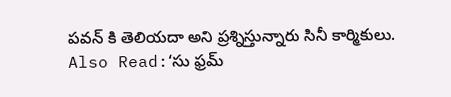పవన్ కి తెలియదా అని ప్రశ్నిస్తున్నారు సినీ కార్మికులు.
Also Read:‘సు ఫ్రమ్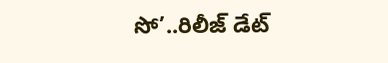సో’..రిలీజ్ డేట్